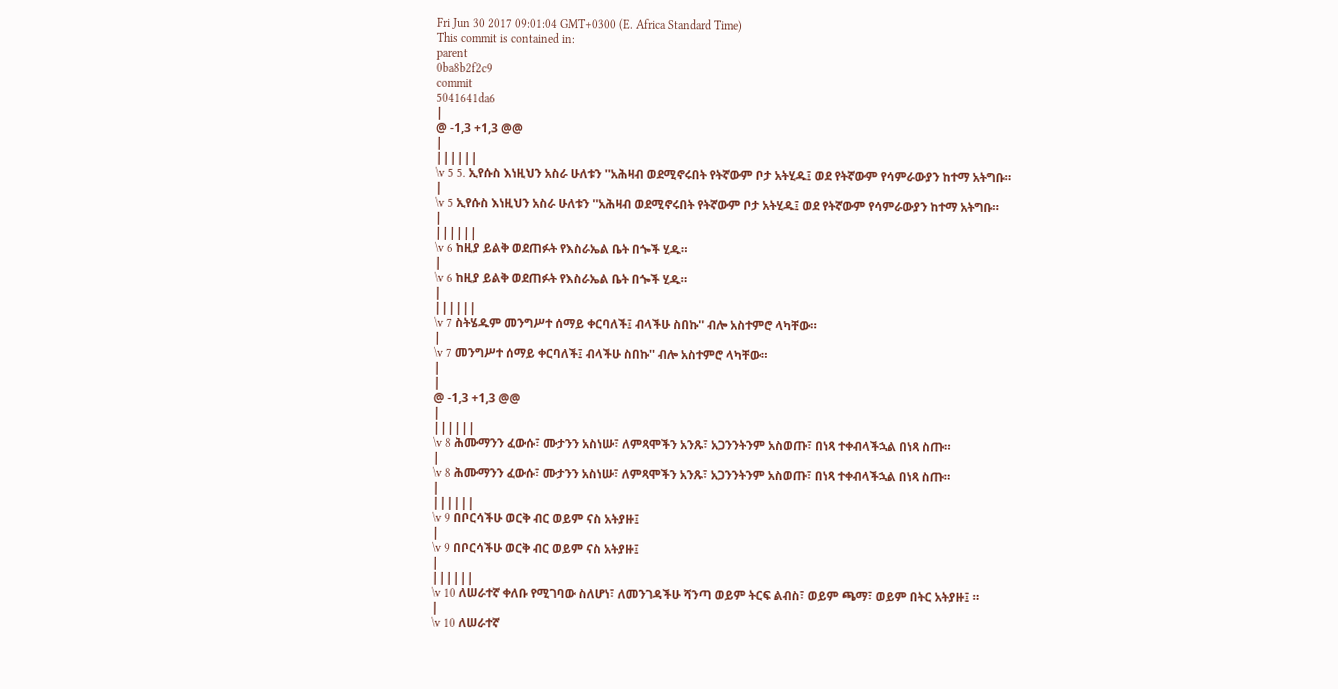Fri Jun 30 2017 09:01:04 GMT+0300 (E. Africa Standard Time)
This commit is contained in:
parent
0ba8b2f2c9
commit
5041641da6
|
@ -1,3 +1,3 @@
|
||||||
\v 5 5. ኢየሱስ እነዚህን አስራ ሁለቱን ''አሕዛብ ወደሚኖሩበት የትኛውም ቦታ አትሂዱ፤ ወደ የትኛውም የሳምራውያን ከተማ አትግቡ።
|
\v 5 ኢየሱስ እነዚህን አስራ ሁለቱን ''አሕዛብ ወደሚኖሩበት የትኛውም ቦታ አትሂዱ፤ ወደ የትኛውም የሳምራውያን ከተማ አትግቡ።
|
||||||
\v 6 ከዚያ ይልቅ ወደጠፉት የእስራኤል ቤት በጐች ሂዱ።
|
\v 6 ከዚያ ይልቅ ወደጠፉት የእስራኤል ቤት በጐች ሂዱ።
|
||||||
\v 7 ስትሄዱም መንግሥተ ሰማይ ቀርባለች፤ ብላችሁ ስበኩ'' ብሎ አስተምሮ ላካቸው።
|
\v 7 መንግሥተ ሰማይ ቀርባለች፤ ብላችሁ ስበኩ'' ብሎ አስተምሮ ላካቸው።
|
|
@ -1,3 +1,3 @@
|
||||||
\v 8 ሕሙማንን ፈውሱ፣ ሙታንን አስነሡ፣ ለምጻሞችን አንጹ፣ አጋንንትንም አስወጡ፣ በነጻ ተቀብላችኋል በነጻ ስጡ።
|
\v 8 ሕሙማንን ፈውሱ፣ ሙታንን አስነሡ፣ ለምጻሞችን አንጹ፣ አጋንንትንም አስወጡ፣ በነጻ ተቀብላችኋል በነጻ ስጡ።
|
||||||
\v 9 በቦርሳችሁ ወርቅ ብር ወይም ናስ አትያዙ፤
|
\v 9 በቦርሳችሁ ወርቅ ብር ወይም ናስ አትያዙ፤
|
||||||
\v 10 ለሠራተኛ ቀለቡ የሚገባው ስለሆነ፣ ለመንገዳችሁ ሻንጣ ወይም ትርፍ ልብስ፣ ወይም ጫማ፣ ወይም በትር አትያዙ፤ ።
|
\v 10 ለሠራተኛ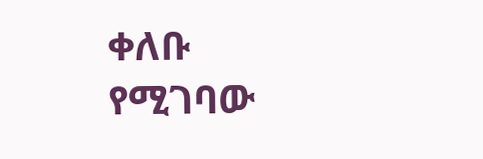ቀለቡ የሚገባው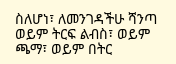ስለሆነ፣ ለመንገዳችሁ ሻንጣ ወይም ትርፍ ልብስ፣ ወይም ጫማ፣ ወይም በትር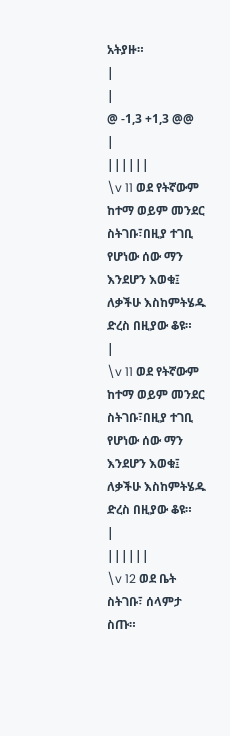አትያዙ።
|
|
@ -1,3 +1,3 @@
|
||||||
\v 11 ወደ የትኛውም ከተማ ወይም መንደር ስትገቡ፣በዚያ ተገቢ የሆነው ሰው ማን እንደሆን እወቁ፤ ለቃችሁ እስከምትሄዱ ድረስ በዚያው ቆዩ።
|
\v 11 ወደ የትኛውም ከተማ ወይም መንደር ስትገቡ፣በዚያ ተገቢ የሆነው ሰው ማን እንደሆን እወቁ፤ ለቃችሁ እስከምትሄዱ ድረስ በዚያው ቆዩ።
|
||||||
\v 12 ወደ ቤት ስትገቡ፣ ሰላምታ ስጡ።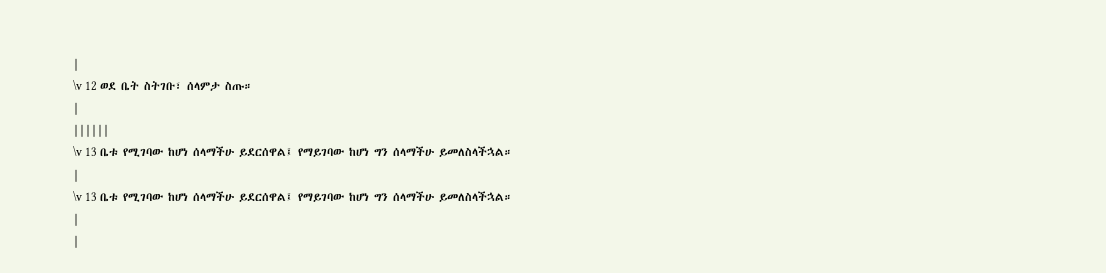|
\v 12 ወደ ቤት ስትገቡ፣ ሰላምታ ስጡ።
|
||||||
\v 13 ቤቱ የሚገባው ከሆነ ሰላማችሁ ይደርሰዋል፤ የማይገባው ከሆነ ግን ሰላማችሁ ይመለስላችኋል።
|
\v 13 ቤቱ የሚገባው ከሆነ ሰላማችሁ ይደርሰዋል፤ የማይገባው ከሆነ ግን ሰላማችሁ ይመለስላችኋል።
|
|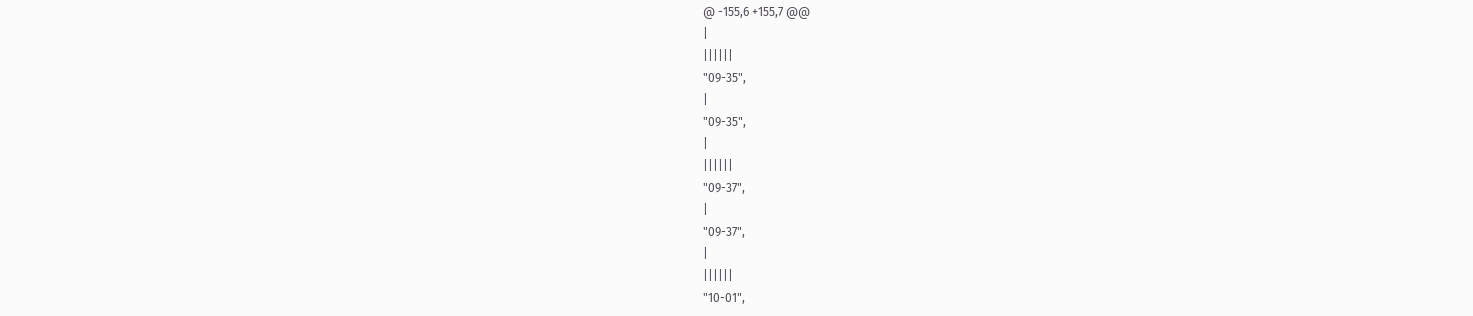@ -155,6 +155,7 @@
|
||||||
"09-35",
|
"09-35",
|
||||||
"09-37",
|
"09-37",
|
||||||
"10-01",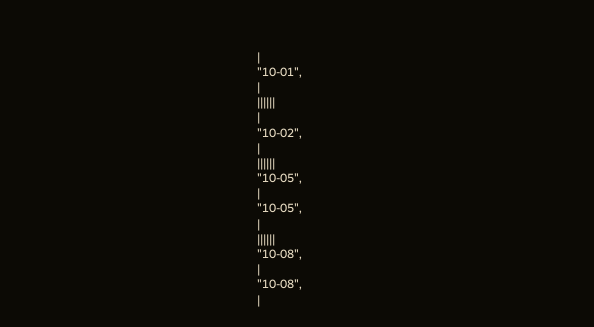|
"10-01",
|
||||||
|
"10-02",
|
||||||
"10-05",
|
"10-05",
|
||||||
"10-08",
|
"10-08",
|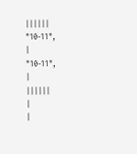||||||
"10-11",
|
"10-11",
|
||||||
|
|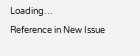Loading…
Reference in New Issue